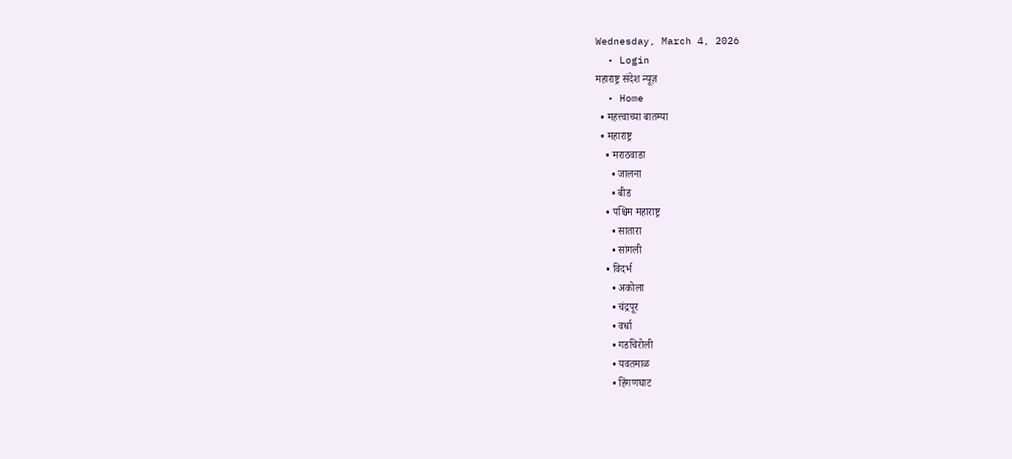Wednesday, March 4, 2026
  • Login
महाराष्ट्र संदेश न्यूज़
  • Home
  • महत्त्वाच्या बातम्या
  • महाराष्ट्र
    • मराठवाडा
      • जालना
      • बीड
    • पश्चिम महाराष्ट्र
      • सातारा
      • सांगली
    • विदर्भ
      • अकोला
      • चंद्रपूर
      • वर्धा
      • गडचिरोली
      • यवतमाळ
      • हिंगणघाट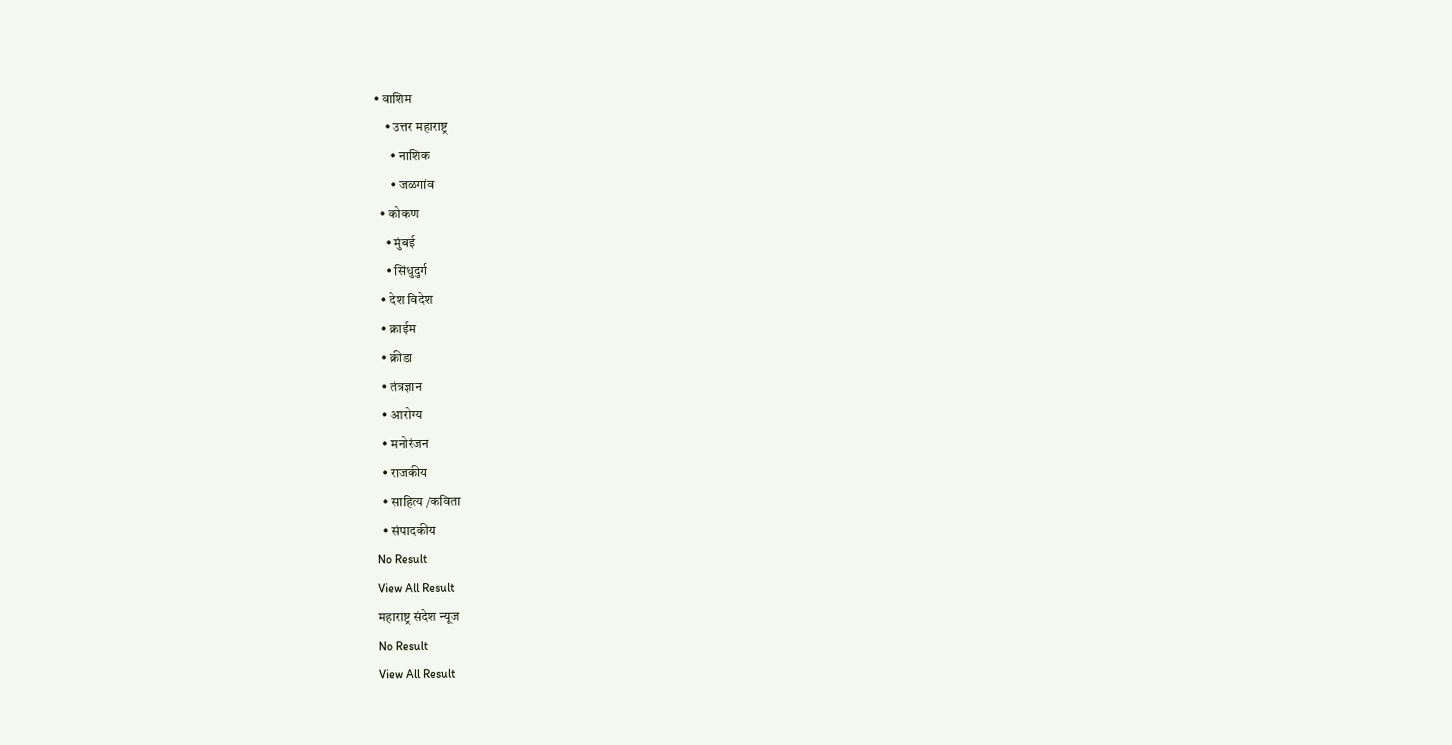• वाशिम
    • उत्तर महाराष्ट्र
      • नाशिक
      • जळगांव
  • कोकण
    • मुंबई
    • सिंधुदुर्ग
  • देश विदेश
  • क्राईम
  • क्रीडा
  • तंत्रज्ञान
  • आरोग्य
  • मनोरंजन
  • राजकीय
  • साहित्य /कविता
  • संपादकीय
No Result
View All Result
महाराष्ट्र संदेश न्यूज
No Result
View All Result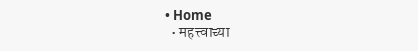• Home
  • महत्त्वाच्या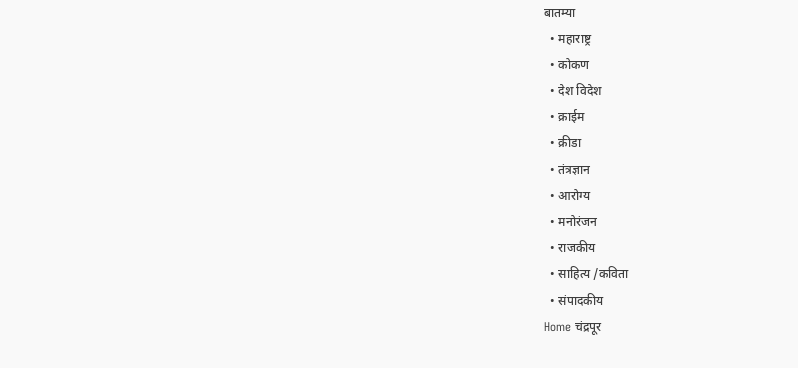बातम्या
  • महाराष्ट्र
  • कोकण
  • देश विदेश
  • क्राईम
  • क्रीडा
  • तंत्रज्ञान
  • आरोग्य
  • मनोरंजन
  • राजकीय
  • साहित्य /कविता
  • संपादकीय
Home चंद्रपूर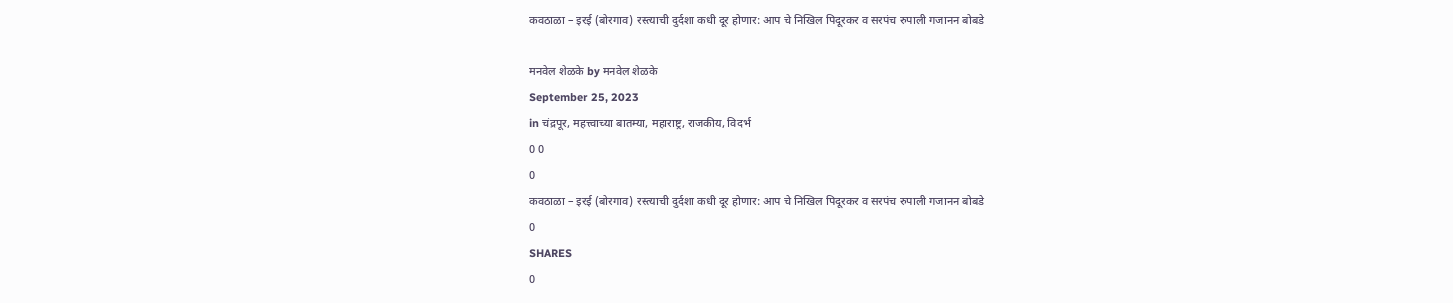कवठाळा – इरई (बोरगाव) रस्त्याची दुर्दशा कधी दूर होणार: आप चे निखिल पिदूरकर व सरपंच रुपाली गजानन बोबडे

मनवेल शेळके by मनवेल शेळके
September 25, 2023
in चंद्रपूर, महत्त्वाच्या बातम्या, महाराष्ट्र, राजकीय, विदर्भ
0 0
0
कवठाळा – इरई (बोरगाव) रस्त्याची दुर्दशा कधी दूर होणार: आप चे निखिल पिदूरकर व सरपंच रुपाली गजानन बोबडे
0
SHARES
0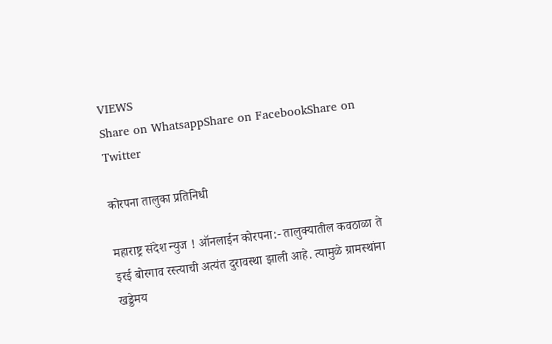VIEWS
Share on WhatsappShare on FacebookShare on Twitter

कोरपना तालुका प्रतिनिधी

महाराष्ट्र संदेश न्युज ! ऑनलाईन कोरपना:- तालुक्यातील कवठाळा ते इरई बोरगाव रस्त्याची अत्यंत दुरावस्था झाली आहे. त्यामुळे ग्रामस्थांना खड्डेमय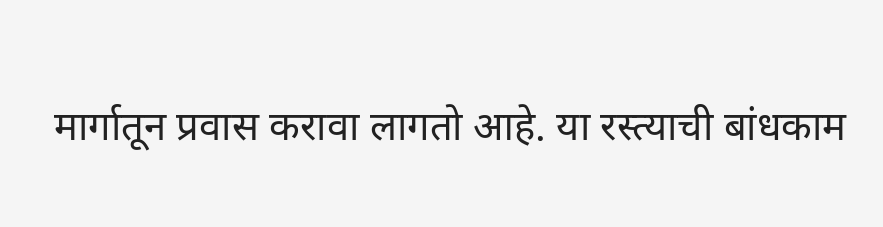मार्गातून प्रवास करावा लागतो आहे. या रस्त्याची बांधकाम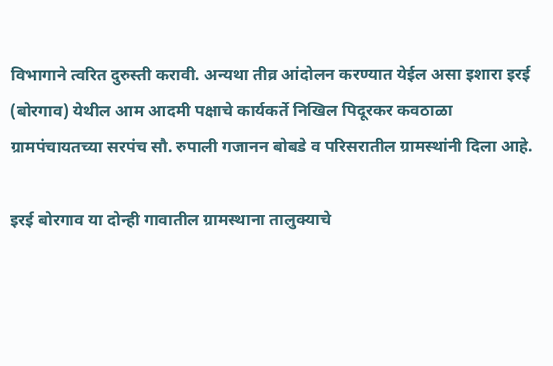विभागाने त्वरित दुरुस्ती करावी. अन्यथा तीव्र आंदोलन करण्यात येईल असा इशारा इरई (बोरगाव) येथील आम आदमी पक्षाचे कार्यकर्ते निखिल पिदूरकर कवठाळा ग्रामपंचायतच्या सरपंच सौ. रुपाली गजानन बोबडे व परिसरातील ग्रामस्थांनी दिला आहे.

इरई बोरगाव या दोन्ही गावातील ग्रामस्थाना तालुक्याचे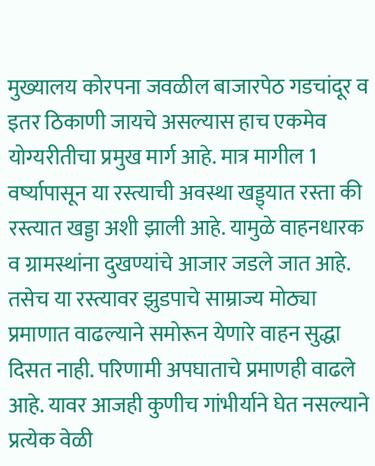मुख्यालय कोरपना जवळील बाजारपेठ गडचांदूर व इतर ठिकाणी जायचे असल्यास हाच एकमेव योग्यरीतीचा प्रमुख मार्ग आहे. मात्र मागील 1 वर्ष्यापासून या रस्त्याची अवस्था खड्ड्यात रस्ता की रस्त्यात खड्डा अशी झाली आहे. यामुळे वाहनधारक व ग्रामस्थांना दुखण्यांचे आजार जडले जात आहे. तसेच या रस्त्यावर झुडपाचे साम्राज्य मोठ्या प्रमाणात वाढल्याने समोरून येणारे वाहन सुद्धा दिसत नाही. परिणामी अपघाताचे प्रमाणही वाढले आहे. यावर आजही कुणीच गांभीर्याने घेत नसल्याने प्रत्येक वेळी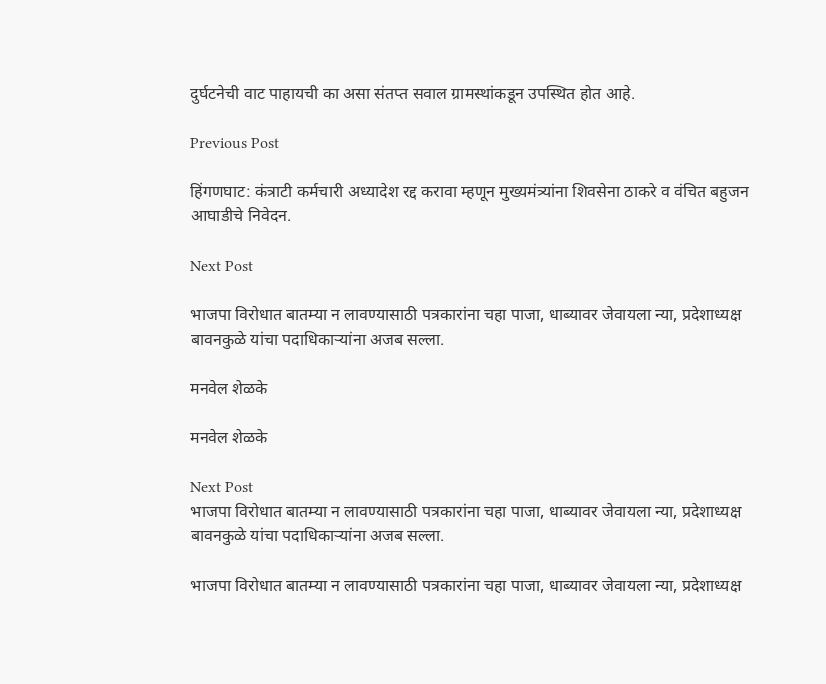दुर्घटनेची वाट पाहायची का असा संतप्त सवाल ग्रामस्थांकडून उपस्थित होत आहे.

Previous Post

हिंगणघाट: कंत्राटी कर्मचारी अध्यादेश रद्द करावा म्हणून मुख्यमंत्र्यांना शिवसेना ठाकरे व वंचित बहुजन आघाडीचे निवेदन.

Next Post

भाजपा विरोधात बातम्या न लावण्यासाठी पत्रकारांना चहा पाजा, धाब्यावर जेवायला न्या, प्रदेशाध्यक्ष बावनकुळे यांचा पदाधिकाऱ्यांना अजब सल्ला.

मनवेल शेळके

मनवेल शेळके

Next Post
भाजपा विरोधात बातम्या न लावण्यासाठी पत्रकारांना चहा पाजा, धाब्यावर जेवायला न्या, प्रदेशाध्यक्ष बावनकुळे यांचा पदाधिकाऱ्यांना अजब सल्ला.

भाजपा विरोधात बातम्या न लावण्यासाठी पत्रकारांना चहा पाजा, धाब्यावर जेवायला न्या, प्रदेशाध्यक्ष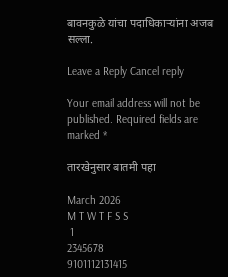बावनकुळे यांचा पदाधिकाऱ्यांना अजब सल्ला.

Leave a Reply Cancel reply

Your email address will not be published. Required fields are marked *

तारखेनुसार बातमी पहा

March 2026
M T W T F S S
 1
2345678
9101112131415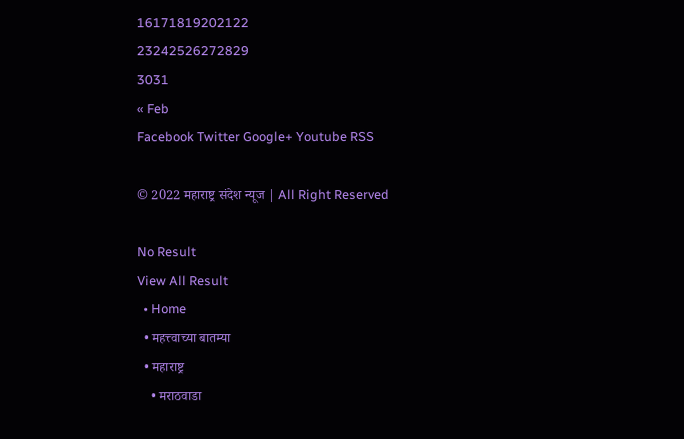16171819202122
23242526272829
3031
« Feb
Facebook Twitter Google+ Youtube RSS

© 2022 महाराष्ट्र संदेश न्यूज | All Right Reserved

No Result
View All Result
  • Home
  • महत्त्वाच्या बातम्या
  • महाराष्ट्र
    • मराठवाडा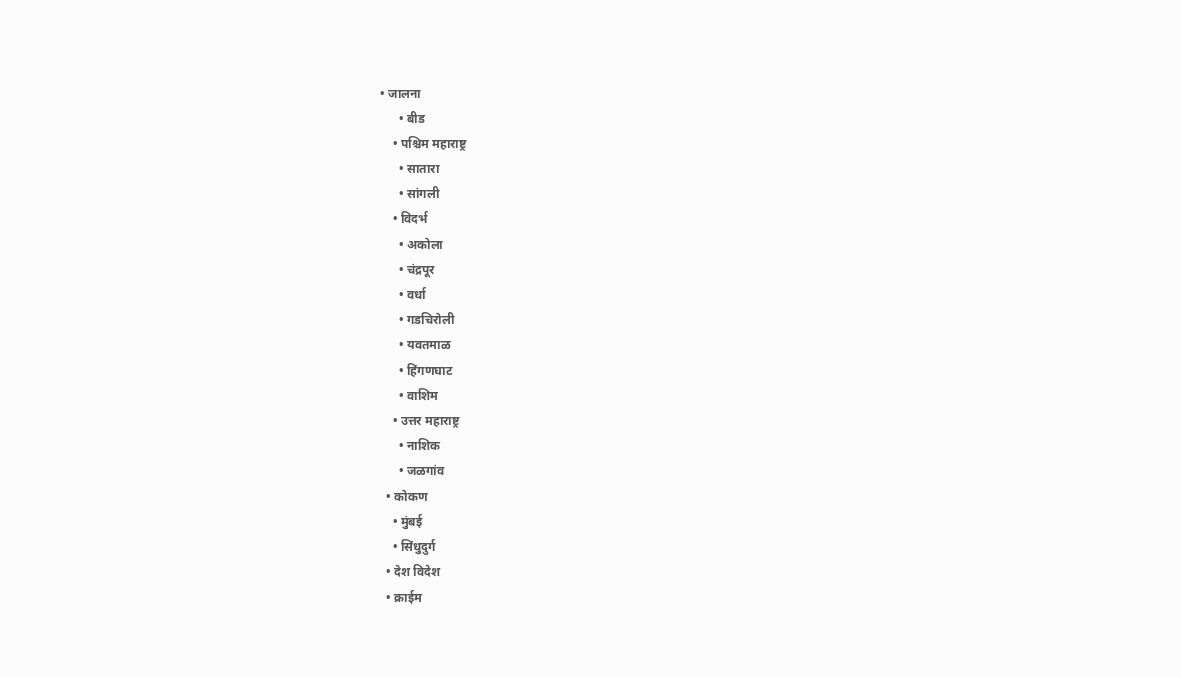• जालना
      • बीड
    • पश्चिम महाराष्ट्र
      • सातारा
      • सांगली
    • विदर्भ
      • अकोला
      • चंद्रपूर
      • वर्धा
      • गडचिरोली
      • यवतमाळ
      • हिंगणघाट
      • वाशिम
    • उत्तर महाराष्ट्र
      • नाशिक
      • जळगांव
  • कोकण
    • मुंबई
    • सिंधुदुर्ग
  • देश विदेश
  • क्राईम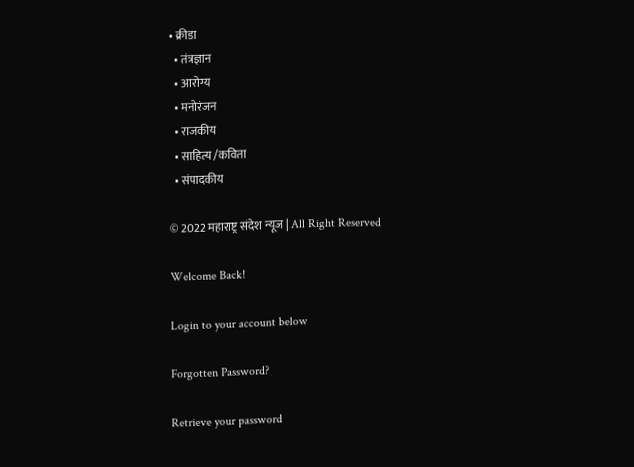• क्रीडा
  • तंत्रज्ञान
  • आरोग्य
  • मनोरंजन
  • राजकीय
  • साहित्य /कविता
  • संपादकीय

© 2022 महाराष्ट्र संदेश न्यूज | All Right Reserved

Welcome Back!

Login to your account below

Forgotten Password?

Retrieve your password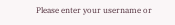Please enter your username or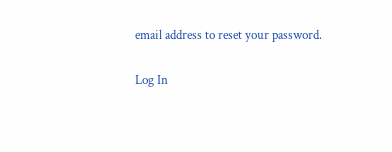email address to reset your password.

Log In